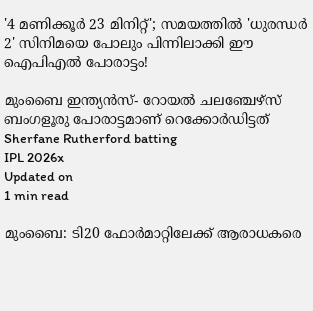'4 മണിക്കൂർ 23 മിനിറ്റ്'; സമയത്തിൽ 'ധുരന്ധര്‍ 2' സിനിമയെ പോലും പിന്നിലാക്കി ഈ ഐപിഎൽ പോരാട്ടം!

മുംബൈ ഇന്ത്യന്‍സ്- റോയല്‍ ചലഞ്ചേഴ്‌സ് ബംഗളൂരു പോരാട്ടമാണ് റെക്കോര്‍ഡിട്ടത്
Sherfane Rutherford batting
IPL 2026x
Updated on
1 min read

മുംബൈ: ടി20 ഫോര്‍മാറ്റിലേക്ക് ആരാധകരെ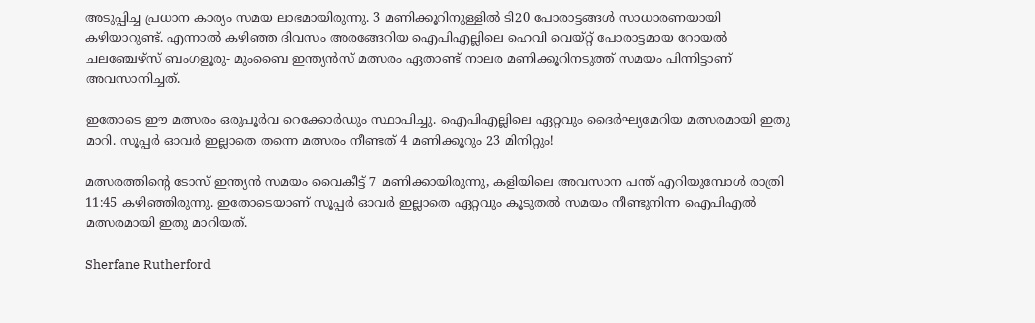അടുപ്പിച്ച പ്രധാന കാര്യം സമയ ലാഭമായിരുന്നു. 3 മണിക്കൂറിനുള്ളില്‍ ടി20 പോരാട്ടങ്ങള്‍ സാധാരണയായി കഴിയാറുണ്ട്. എന്നാല്‍ കഴിഞ്ഞ ദിവസം അരങ്ങേറിയ ഐപിഎല്ലിലെ ഹെവി വെയ്റ്റ് പോരാട്ടമായ റോയല്‍ ചലഞ്ചേഴ്‌സ് ബംഗളൂരു- മുംബൈ ഇന്ത്യന്‍സ് മത്സരം ഏതാണ്ട് നാലര മണിക്കൂറിനടുത്ത് സമയം പിന്നിട്ടാണ് അവസാനിച്ചത്.

ഇതോടെ ഈ മത്സരം ഒരുപൂര്‍വ റെക്കോര്‍ഡും സ്ഥാപിച്ചു. ഐപിഎല്ലിലെ ഏറ്റവും ദൈര്‍ഘ്യമേറിയ മത്സരമായി ഇതു മാറി. സൂപ്പര്‍ ഓവര്‍ ഇല്ലാതെ തന്നെ മത്സരം നീണ്ടത് 4 മണിക്കൂറും 23 മിനിറ്റും!

മത്സരത്തിന്റെ ടോസ് ഇന്ത്യന്‍ സമയം വൈകീട്ട് 7 മണിക്കായിരുന്നു, കളിയിലെ അവസാന പന്ത് എറിയുമ്പോള്‍ രാത്രി 11:45 കഴിഞ്ഞിരുന്നു. ഇതോടെയാണ് സൂപ്പര്‍ ഓവര്‍ ഇല്ലാതെ ഏറ്റവും കൂടുതല്‍ സമയം നീണ്ടുനിന്ന ഐപിഎല്‍ മത്സരമായി ഇതു മാറിയത്.

Sherfane Rutherford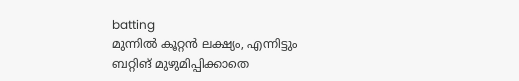batting
മുന്നില്‍ കൂറ്റന്‍ ലക്ഷ്യം, എന്നിട്ടും ബറ്റിങ് മുഴുമിപ്പിക്കാതെ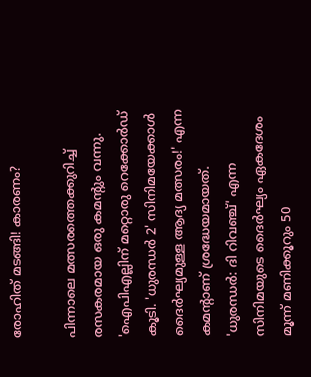രോഹിത് മടങ്ങി! കാരണം?

പിന്നാലെ മത്സരത്തെക്കുറിച്ച് രസകരമായ ഒരു കമന്റും വന്നു. 'ഐപിഎല്ലിന് മറ്റൊരു റെക്കോര്‍ഡ് കൂടി. 'ധുരന്ധര്‍ 2' സിനിമയേക്കാള്‍ ദൈര്‍ഘ്യമുള്ള ആദ്യ മത്സരം!' എന്ന കമന്റാണ് ശ്രദ്ധേയമായത്. 'ധുരന്ധര്‍: ദി റിവഞ്ച്' എന്ന സിനിമയുടെ ദൈര്‍ഘ്യം ഏകദേശം മൂന്ന് മണിക്കൂറും 50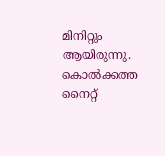മിനിറ്റും ആയിരുന്നു. കൊല്‍ക്കത്ത നൈറ്റ്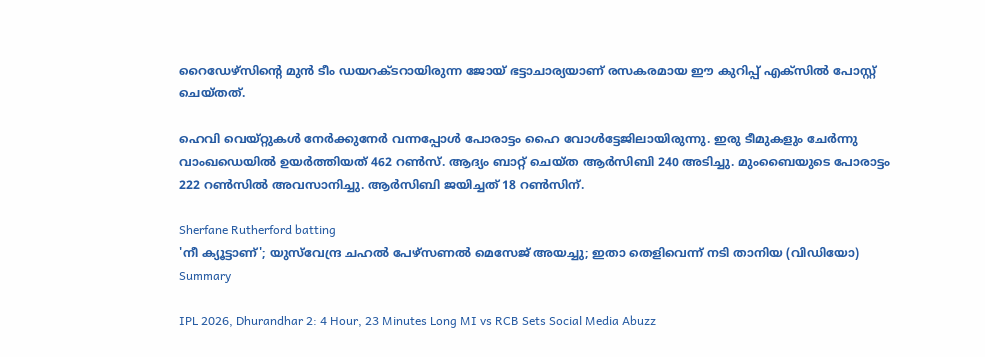റൈഡേഴ്‌സിന്റെ മുന്‍ ടീം ഡയറക്ടറായിരുന്ന ജോയ് ഭട്ടാചാര്യയാണ് രസകരമായ ഈ കുറിപ്പ് എക്‌സില്‍ പോസ്റ്റ് ചെയ്തത്.

ഹെവി വെയ്റ്റുകള്‍ നേര്‍ക്കുനേര്‍ വന്നപ്പോള്‍ പോരാട്ടം ഹൈ വോള്‍ട്ടേജിലായിരുന്നു. ഇരു ടീമുകളും ചേര്‍ന്നു വാംഖഡെയില്‍ ഉയര്‍ത്തിയത് 462 റണ്‍സ്. ആദ്യം ബാറ്റ് ചെയ്ത ആര്‍സിബി 240 അടിച്ചു. മുംബൈയുടെ പോരാട്ടം 222 റണ്‍സില്‍ അവസാനിച്ചു. ആര്‍സിബി ജയിച്ചത് 18 റണ്‍സിന്.

Sherfane Rutherford batting
'നീ ക്യൂട്ടാണ്'; യുസ്‌വേന്ദ്ര ചഹല്‍ പേഴ്‌സണല്‍ മെസേജ് അയച്ചു; ഇതാ തെളിവെന്ന് നടി താനിയ (വിഡിയോ)
Summary

IPL 2026, Dhurandhar 2: 4 Hour, 23 Minutes Long MI vs RCB Sets Social Media Abuzz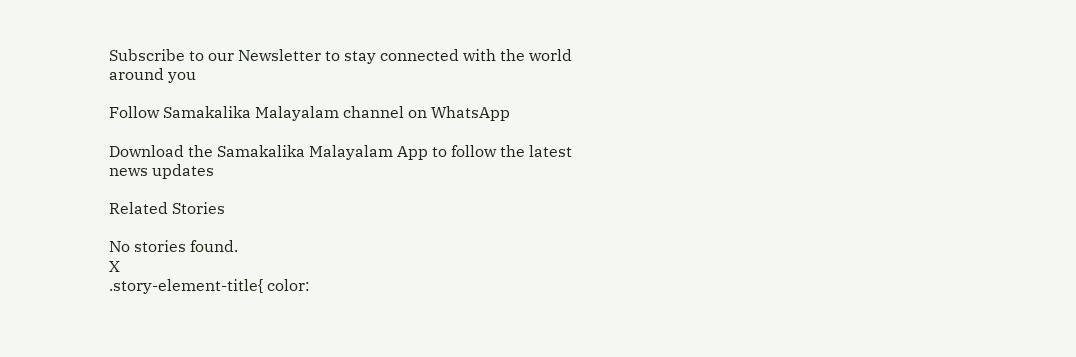Subscribe to our Newsletter to stay connected with the world around you

Follow Samakalika Malayalam channel on WhatsApp

Download the Samakalika Malayalam App to follow the latest news updates

Related Stories

No stories found.
X
.story-element-title{ color: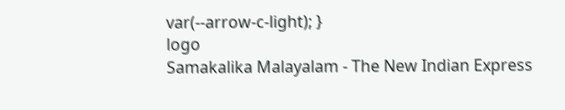var(--arrow-c-light); }
logo
Samakalika Malayalam - The New Indian Express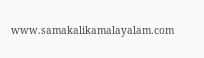www.samakalikamalayalam.com